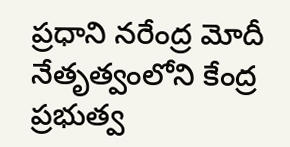ప్రధాని నరేంద్ర మోదీ నేతృత్వంలోని కేంద్ర ప్రభుత్వ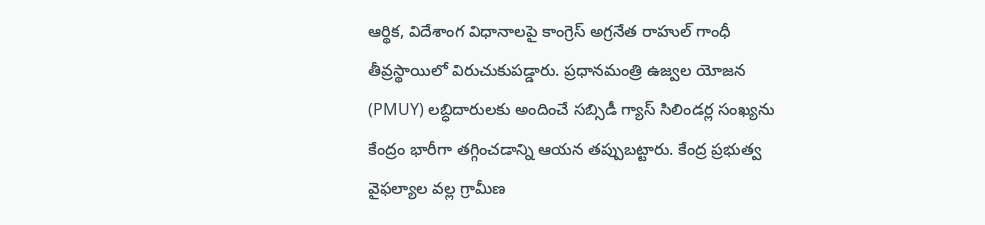ఆర్థిక, విదేశాంగ విధానాలపై కాంగ్రెస్ అగ్రనేత రాహుల్ గాంధీ తీవ్రస్థాయిలో విరుచుకుపడ్డారు. ప్రధానమంత్రి ఉజ్వల యోజన (PMUY) లబ్ధిదారులకు అందించే సబ్సిడీ గ్యాస్ సిలిండర్ల సంఖ్యను కేంద్రం భారీగా తగ్గించడాన్ని ఆయన తప్పుబట్టారు. కేంద్ర ప్రభుత్వ వైఫల్యాల వల్ల గ్రామీణ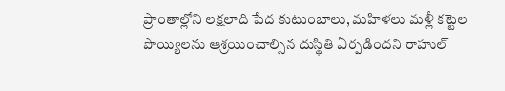ప్రాంతాల్లోని లక్షలాది పేద కుటుంబాలు, మహిళలు మళ్లీ కట్టెల పొయ్యిలను ఆశ్రయించాల్సిన దుస్థితి ఏర్పడిందని రాహుల్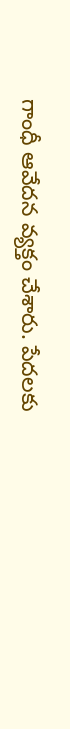గాంధీ ఆవేదన వ్యక్తం చేశారు. పేదలకు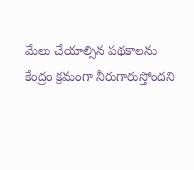మేలు చేయాల్సిన పథకాలను కేంద్రం క్రమంగా నీరుగారుస్తోందని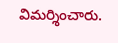విమర్శించారు.